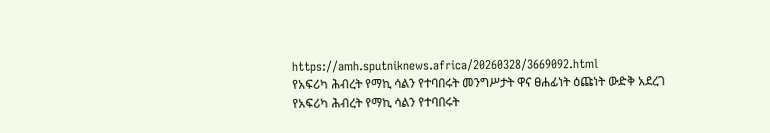https://amh.sputniknews.africa/20260328/3669092.html
የአፍሪካ ሕብረት የማኪ ሳልን የተባበሩት መንግሥታት ዋና ፀሐፊነት ዕጩነት ውድቅ አደረገ
የአፍሪካ ሕብረት የማኪ ሳልን የተባበሩት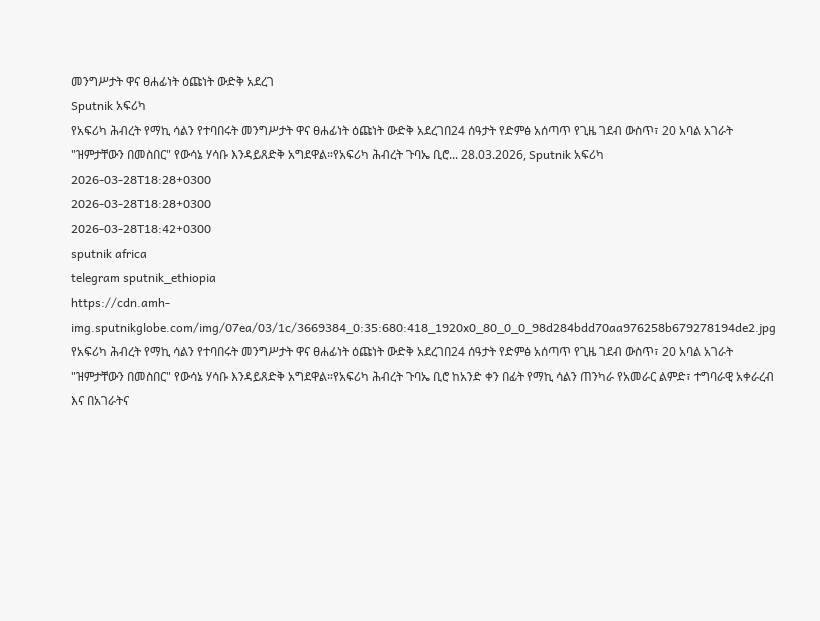መንግሥታት ዋና ፀሐፊነት ዕጩነት ውድቅ አደረገ
Sputnik አፍሪካ
የአፍሪካ ሕብረት የማኪ ሳልን የተባበሩት መንግሥታት ዋና ፀሐፊነት ዕጩነት ውድቅ አደረገበ24 ሰዓታት የድምፅ አሰጣጥ የጊዜ ገደብ ውስጥ፣ 20 አባል አገራት "ዝምታቸውን በመስበር" የውሳኔ ሃሳቡ እንዳይጸድቅ አግደዋል።የአፍሪካ ሕብረት ጉባኤ ቢሮ... 28.03.2026, Sputnik አፍሪካ
2026-03-28T18:28+0300
2026-03-28T18:28+0300
2026-03-28T18:42+0300
sputnik africa
telegram sputnik_ethiopia
https://cdn.amh-img.sputnikglobe.com/img/07ea/03/1c/3669384_0:35:680:418_1920x0_80_0_0_98d284bdd70aa976258b679278194de2.jpg
የአፍሪካ ሕብረት የማኪ ሳልን የተባበሩት መንግሥታት ዋና ፀሐፊነት ዕጩነት ውድቅ አደረገበ24 ሰዓታት የድምፅ አሰጣጥ የጊዜ ገደብ ውስጥ፣ 20 አባል አገራት "ዝምታቸውን በመስበር" የውሳኔ ሃሳቡ እንዳይጸድቅ አግደዋል።የአፍሪካ ሕብረት ጉባኤ ቢሮ ከአንድ ቀን በፊት የማኪ ሳልን ጠንካራ የአመራር ልምድ፣ ተግባራዊ አቀራረብ እና በአገራትና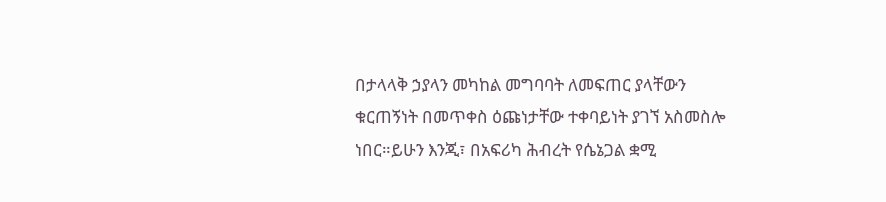በታላላቅ ኃያላን መካከል መግባባት ለመፍጠር ያላቸውን ቁርጠኝነት በመጥቀስ ዕጩነታቸው ተቀባይነት ያገኘ አስመስሎ ነበር።ይሁን እንጂ፣ በአፍሪካ ሕብረት የሴኔጋል ቋሚ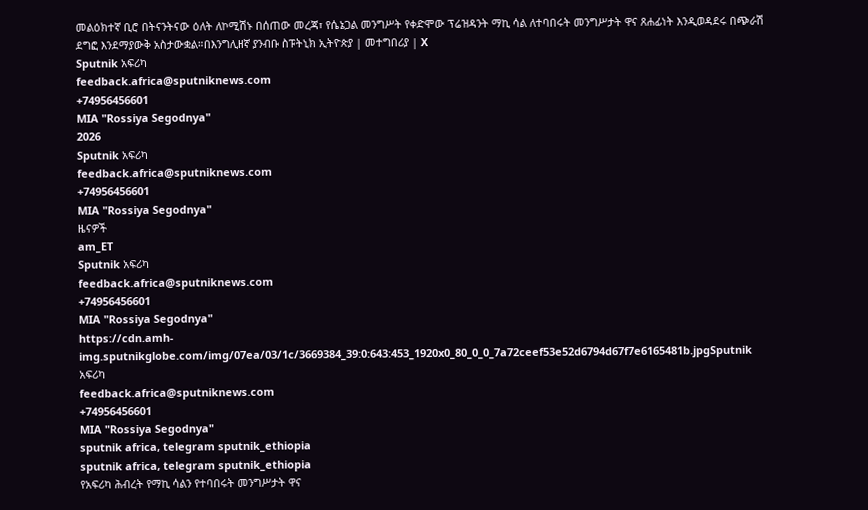መልዕክተኛ ቢሮ በትናንትናው ዕለት ለኮሚሽኑ በሰጠው መረጃ፣ የሴኔጋል መንግሥት የቀድሞው ፕሬዝዳንት ማኪ ሳል ለተባበሩት መንግሥታት ዋና ጸሐፊነት እንዲወዳደሩ በጭራሽ ደግፎ እንደማያውቅ አስታውቋል።በእንግሊዘኛ ያንብቡ ስፑትኒክ ኢትዮጵያ | መተግበሪያ | X
Sputnik አፍሪካ
feedback.africa@sputniknews.com
+74956456601
MIA "Rossiya Segodnya"
2026
Sputnik አፍሪካ
feedback.africa@sputniknews.com
+74956456601
MIA "Rossiya Segodnya"
ዜናዎች
am_ET
Sputnik አፍሪካ
feedback.africa@sputniknews.com
+74956456601
MIA "Rossiya Segodnya"
https://cdn.amh-img.sputnikglobe.com/img/07ea/03/1c/3669384_39:0:643:453_1920x0_80_0_0_7a72ceef53e52d6794d67f7e6165481b.jpgSputnik አፍሪካ
feedback.africa@sputniknews.com
+74956456601
MIA "Rossiya Segodnya"
sputnik africa, telegram sputnik_ethiopia
sputnik africa, telegram sputnik_ethiopia
የአፍሪካ ሕብረት የማኪ ሳልን የተባበሩት መንግሥታት ዋና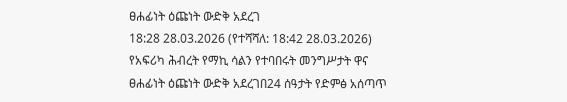ፀሐፊነት ዕጩነት ውድቅ አደረገ
18:28 28.03.2026 (የተሻሻለ: 18:42 28.03.2026) የአፍሪካ ሕብረት የማኪ ሳልን የተባበሩት መንግሥታት ዋና ፀሐፊነት ዕጩነት ውድቅ አደረገበ24 ሰዓታት የድምፅ አሰጣጥ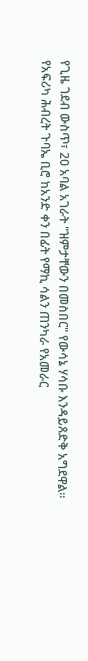የጊዜ ገደብ ውስጥ፣ 20 አባል አገራት "ዝምታቸውን በመስበር" የውሳኔ ሃሳቡ እንዳይጸድቅ አግደዋል።
የአፍሪካ ሕብረት ጉባኤ ቢሮ ከአንድ ቀን በፊት የማኪ ሳልን ጠንካራ የአመራር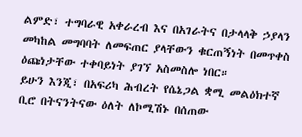ልምድ፣ ተግባራዊ አቀራረብ እና በአገራትና በታላላቅ ኃያላን መካከል መግባባት ለመፍጠር ያላቸውን ቁርጠኝነት በመጥቀስ ዕጩነታቸው ተቀባይነት ያገኘ አስመስሎ ነበር።
ይሁን እንጂ፣ በአፍሪካ ሕብረት የሴኔጋል ቋሚ መልዕክተኛ ቢሮ በትናንትናው ዕለት ለኮሚሽኑ በሰጠው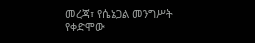መረጃ፣ የሴኔጋል መንግሥት የቀድሞው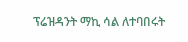ፕሬዝዳንት ማኪ ሳል ለተባበሩት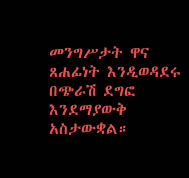መንግሥታት ዋና ጸሐፊነት እንዲወዳደሩ በጭራሽ ደግፎ እንደማያውቅ አስታውቋል።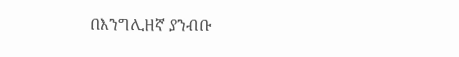በእንግሊዘኛ ያንብቡ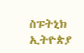ስፑትኒክ ኢትዮጵያ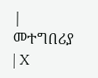|
መተግበሪያ | X